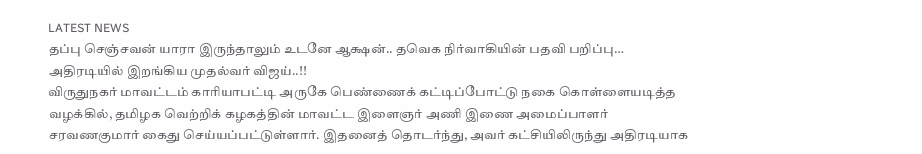LATEST NEWS
தப்பு செஞ்சவன் யாரா இருந்தாலும் உடனே ஆக்ஷன்.. தவெக நிர்வாகியின் பதவி பறிப்பு… அதிரடியில் இறங்கிய முதல்வர் விஜய்..!!
விருதுநகர் மாவட்டம் காரியாபட்டி அருகே பெண்ணைக் கட்டிப்போட்டு நகை கொள்ளையடித்த வழக்கில், தமிழக வெற்றிக் கழகத்தின் மாவட்ட இளைஞர் அணி இணை அமைப்பாளர் சரவணகுமார் கைது செய்யப்பட்டுள்ளார். இதனைத் தொடர்ந்து, அவர் கட்சியிலிருந்து அதிரடியாக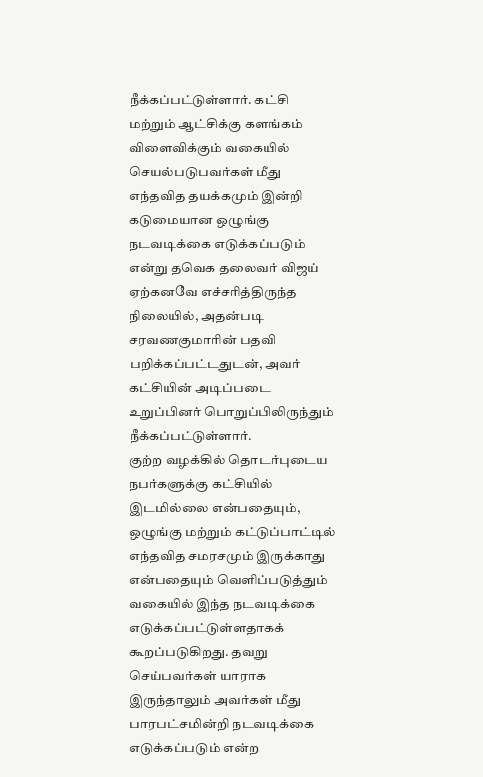நீக்கப்பட்டுள்ளார். கட்சி மற்றும் ஆட்சிக்கு களங்கம் விளைவிக்கும் வகையில் செயல்படுபவர்கள் மீது எந்தவித தயக்கமும் இன்றி கடுமையான ஒழுங்கு நடவடிக்கை எடுக்கப்படும் என்று தவெக தலைவர் விஜய் ஏற்கனவே எச்சரித்திருந்த நிலையில், அதன்படி சரவணகுமாரின் பதவி பறிக்கப்பட்டதுடன், அவர் கட்சியின் அடிப்படை உறுப்பினர் பொறுப்பிலிருந்தும் நீக்கப்பட்டுள்ளார்.
குற்ற வழக்கில் தொடர்புடைய நபர்களுக்கு கட்சியில் இடமில்லை என்பதையும், ஒழுங்கு மற்றும் கட்டுப்பாட்டில் எந்தவித சமரசமும் இருக்காது என்பதையும் வெளிப்படுத்தும் வகையில் இந்த நடவடிக்கை எடுக்கப்பட்டுள்ளதாகக் கூறப்படுகிறது. தவறு செய்பவர்கள் யாராக இருந்தாலும் அவர்கள் மீது பாரபட்சமின்றி நடவடிக்கை எடுக்கப்படும் என்ற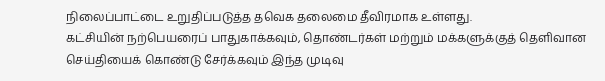நிலைப்பாட்டை உறுதிப்படுத்த தவெக தலைமை தீவிரமாக உள்ளது.
கட்சியின் நற்பெயரைப் பாதுகாக்கவும், தொண்டர்கள் மற்றும் மக்களுக்குத் தெளிவான செய்தியைக் கொண்டு சேர்க்கவும் இந்த முடிவு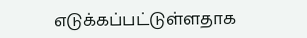எடுக்கப்பட்டுள்ளதாக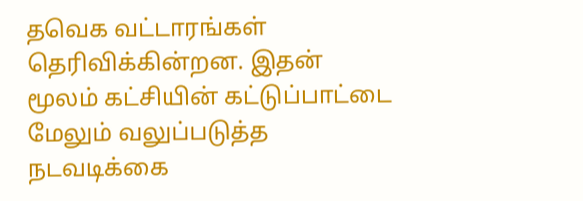தவெக வட்டாரங்கள் தெரிவிக்கின்றன. இதன் மூலம் கட்சியின் கட்டுப்பாட்டை மேலும் வலுப்படுத்த நடவடிக்கை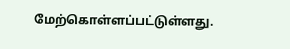மேற்கொள்ளப்பட்டுள்ளது.